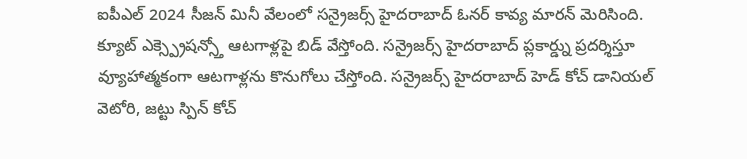ఐపీఎల్ 2024 సీజన్ మినీ వేలంలో సన్రైజర్స్ హైదరాబాద్ ఓనర్ కావ్య మారన్ మెరిసింది. క్యూట్ ఎక్స్ప్రెషన్స్తో ఆటగాళ్లపై బిడ్ వేస్తోంది. సన్రైజర్స్ హైదరాబాద్ ప్లకార్డ్ను ప్రదర్శిస్తూ వ్యూహాత్మకంగా ఆటగాళ్లను కొనుగోలు చేస్తోంది. సన్రైజర్స్ హైదరాబాద్ హెడ్ కోచ్ డానియల్ వెటోరి, జట్టు స్పిన్ కోచ్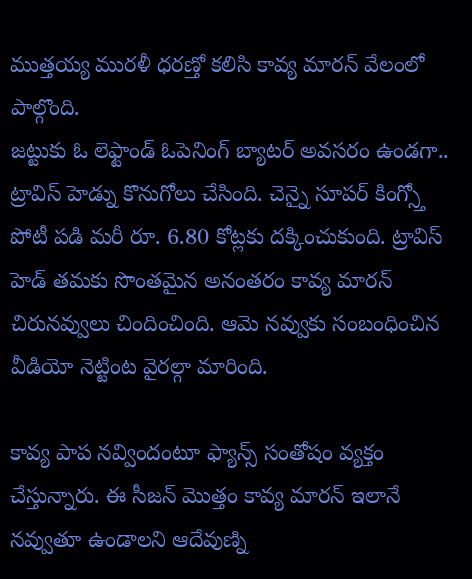ముత్తయ్య మురళీ ధరణ్తో కలిసి కావ్య మారన్ వేలంలో పాల్గొంది.
జట్టుకు ఓ లెఫ్టాండ్ ఓపెనింగ్ బ్యాటర్ అవసరం ఉండగా.. ట్రావిస్ హెడ్ను కొనుగోలు చేసింది. చెన్నై సూపర్ కింగ్స్తో పోటీ పడి మరీ రూ. 6.80 కోట్లకు దక్కించుకుంది. ట్రావిస్ హెడ్ తమకు సొంతమైన అనంతరం కావ్య మారన్ చిరునవ్వులు చిందించింది. ఆమె నవ్వుకు సంబంధించిన వీడియో నెట్టింట వైరల్గా మారింది.

కావ్య పాప నవ్విందంటూ ఫ్యాన్స్ సంతోషం వ్యక్తం చేస్తున్నారు. ఈ సీజన్ మొత్తం కావ్య మారన్ ఇలానే నవ్వుతూ ఉండాలని ఆదేవుణ్ని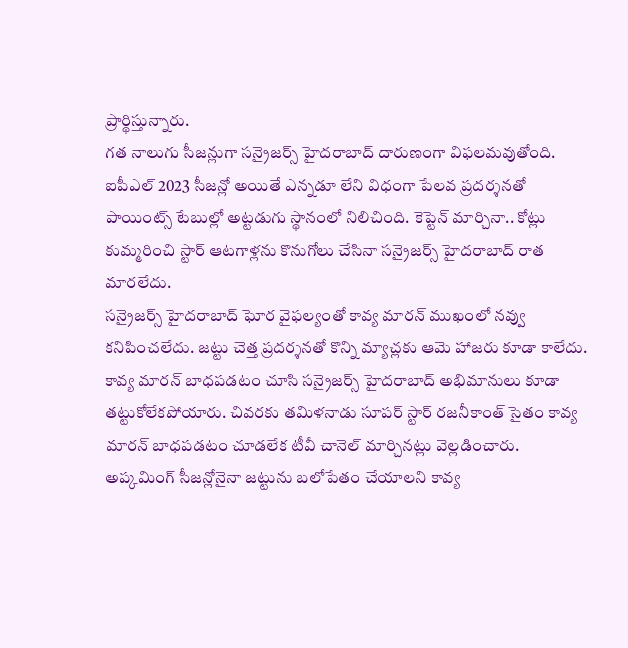ప్రార్థిస్తున్నారు.
గత నాలుగు సీజన్లుగా సన్రైజర్స్ హైదరాబాద్ దారుణంగా విఫలమవుతోంది. ఐపీఎల్ 2023 సీజన్లో అయితే ఎన్నడూ లేని విధంగా పేలవ ప్రదర్శనతో పాయింట్స్ టేబుల్లో అట్టడుగు స్థానంలో నిలిచింది. కెప్టెన్ మార్చినా.. కోట్లు కుమ్మరించి స్టార్ ఆటగాళ్లను కొనుగోలు చేసినా సన్రైజర్స్ హైదరాబాద్ రాత మారలేదు.
సన్రైజర్స్ హైదరాబాద్ ఘోర వైఫల్యంతో కావ్య మారన్ ముఖంలో నవ్వు కనిపించలేదు. జట్టు చెత్త ప్రదర్శనతో కొన్ని మ్యాచ్లకు ఆమె హాజరు కూడా కాలేదు.
కావ్య మారన్ బాధపడటం చూసి సన్రైజర్స్ హైదరాబాద్ అభిమానులు కూడా తట్టుకోలేకపోయారు. చివరకు తమిళనాడు సూపర్ స్టార్ రజనీకాంత్ సైతం కావ్య మారన్ బాధపడటం చూడలేక టీవీ చానెల్ మార్చినట్లు వెల్లడించారు. అప్కమింగ్ సీజన్లోనైనా జట్టును బలోపేతం చేయాలని కావ్య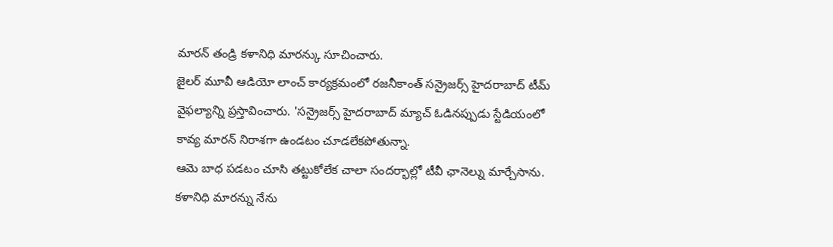మారన్ తండ్రి కళానిధి మారన్కు సూచించారు.
జైలర్ మూవీ ఆడియో లాంచ్ కార్యక్రమంలో రజనీకాంత్ సన్రైజర్స్ హైదరాబాద్ టీమ్ వైఫల్యాన్ని ప్రస్తావించారు. 'సన్రైజర్స్ హైదరాబాద్ మ్యాచ్ ఓడినప్పుడు స్టేడియంలో కావ్య మారన్ నిరాశగా ఉండటం చూడలేకపోతున్నా.
ఆమె బాధ పడటం చూసి తట్టుకోలేక చాలా సందర్భాల్లో టీవీ ఛానెల్ను మార్చేసాను. కళానిధి మారన్ను నేను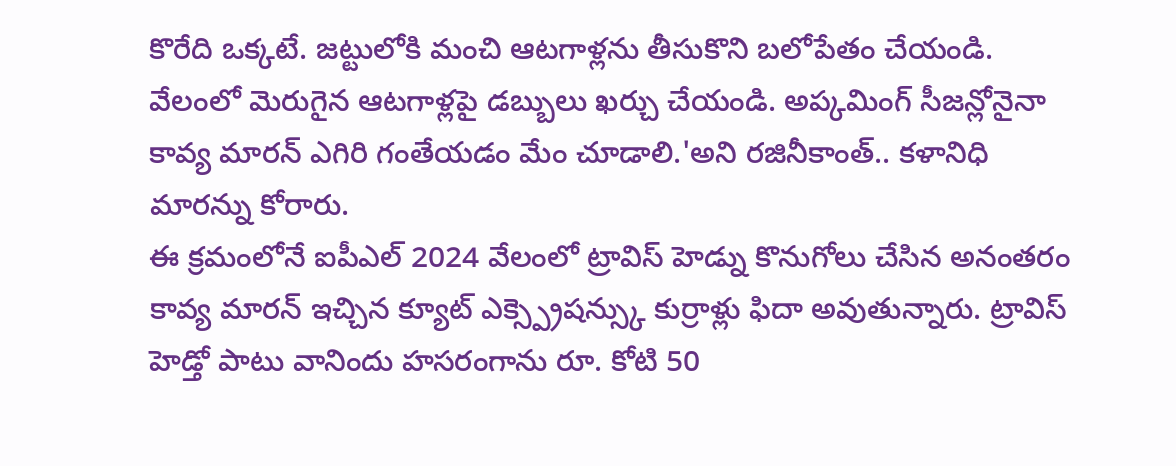కొరేది ఒక్కటే. జట్టులోకి మంచి ఆటగాళ్లను తీసుకొని బలోపేతం చేయండి. వేలంలో మెరుగైన ఆటగాళ్లపై డబ్బులు ఖర్చు చేయండి. అప్కమింగ్ సీజన్లోనైనా కావ్య మారన్ ఎగిరి గంతేయడం మేం చూడాలి.'అని రజినీకాంత్.. కళానిధి మారన్ను కోరారు.
ఈ క్రమంలోనే ఐపీఎల్ 2024 వేలంలో ట్రావిస్ హెడ్ను కొనుగోలు చేసిన అనంతరం కావ్య మారన్ ఇచ్చిన క్యూట్ ఎక్స్ప్రెషన్స్కు కుర్రాళ్లు ఫిదా అవుతున్నారు. ట్రావిస్ హెడ్తో పాటు వానిందు హసరంగాను రూ. కోటి 50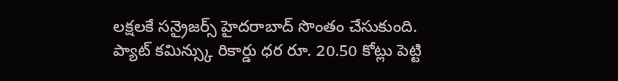లక్షలకే సన్రైజర్స్ హైదరాబాద్ సొంతం చేసుకుంది. ప్యాట్ కమిన్స్కు రికార్డు ధర రూ. 20.50 కోట్లు పెట్టి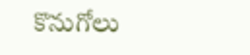కొనుగోలు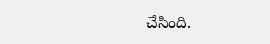చేసింది.